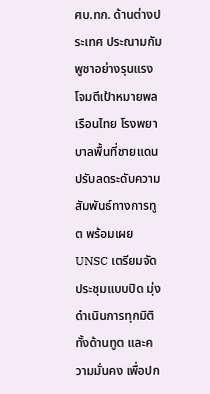ศบ.ทก. ด้านต่างประเทศ ประณามกัมพูชาอย่างรุนแรง โจมตีเป้าหมายพลเรือนไทย โรงพยาบาลพื้นที่ชายแดน ปรับลดระดับความสัมพันธ์ทางการทูต พร้อมเผย UNSC เตรียมจัดประชุมแบบปิด มุ่งดำเนินการทุกมิติทั้งด้านทูต และความมั่นคง เพื่อปก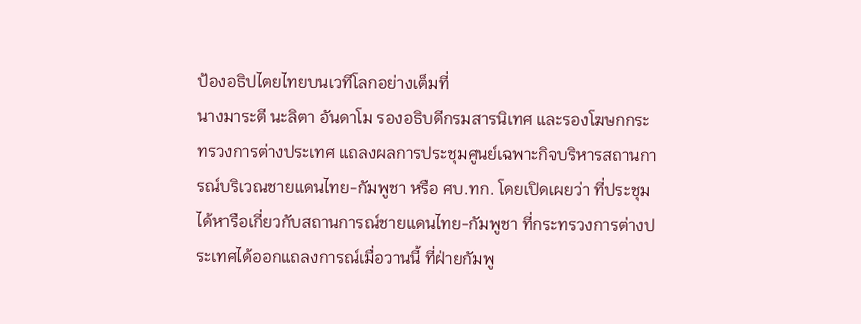ป้องอธิปไตยไทยบนเวทีโลกอย่างเต็มที่
นางมาระตี นะลิตา อันดาโม รองอธิบดีกรมสารนิเทศ และรองโฆษกกระทรวงการต่างประเทศ แถลงผลการประชุมศูนย์เฉพาะกิจบริหารสถานการณ์บริเวณชายแดนไทย-กัมพูชา หรือ ศบ.ทก. โดยเปิดเผยว่า ที่ประชุมได้หารือเกี่ยวกับสถานการณ์ชายแดนไทย-กัมพูชา ที่กระทรวงการต่างประเทศได้ออกแถลงการณ์เมื่อวานนี้ ที่ฝ่ายกัมพู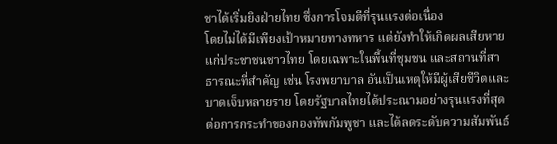ชาได้เริ่มยิงฝ่ายไทย ซึ่งการโจมตีที่รุนแรงต่อเนื่อง
โดยไม่ได้มีเพียงเป้าหมายทางทหาร แต่ยังทำให้เกิดผลเสียหายแก่ประชาชนชาวไทย โดยเฉพาะในพื้นที่ชุมชน และสถานที่สาธารณะที่สำคัญ เช่น โรงพยาบาล อันเป็นเหตุให้มีผู้เสียชีวิตและบาดเจ็บหลายราย โดยรัฐบาลไทยได้ประณามอย่างรุนแรงที่สุดต่อการกระทำของกองทัพกัมพูชา และได้ลดระดับความสัมพันธ์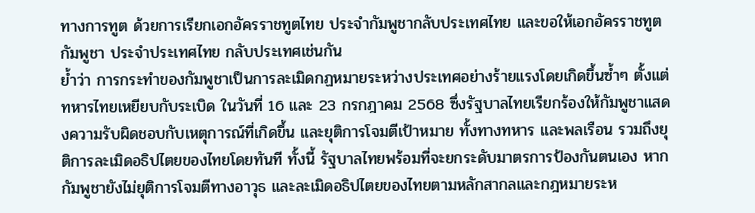ทางการทูต ด้วยการเรียกเอกอัครราชทูตไทย ประจำกัมพูชากลับประเทศไทย และขอให้เอกอัครราชทูตกัมพูชา ประจำประเทศไทย กลับประเทศเช่นกัน
ย้ำว่า การกระทำของกัมพูชาเป็นการละเมิดกฏหมายระหว่างประเทศอย่างร้ายแรงโดยเกิดขึ้นซ้ำๆ ตั้งแต่ทหารไทยเหยียบกับระเบิด ในวันที่ 16 และ 23 กรกฎาคม 2568 ซึ่งรัฐบาลไทยเรียกร้องให้กัมพูชาแสดงความรับผิดชอบกับเหตุการณ์ที่เกิดขึ้น และยุติการโจมตีเป้าหมาย ทั้งทางทหาร และพลเรือน รวมถึงยุติการละเมิดอธิปไตยของไทยโดยทันที ทั้งนี้ รัฐบาลไทยพร้อมที่จะยกระดับมาตรการป้องกันตนเอง หากกัมพูชายังไม่ยุติการโจมตีทางอาวุธ และละเมิดอธิปไตยของไทยตามหลักสากลและกฎหมายระห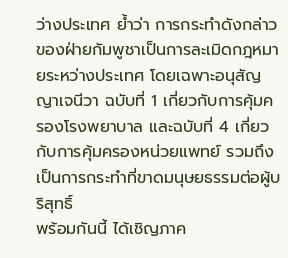ว่างประเทศ ย้ำว่า การกระทำดังกล่าวของฝ่ายกัมพูชาเป็นการละเมิดกฎหมายระหว่างประเทศ โดยเฉพาะอนุสัญญาเจนีวา ฉบับที่ 1 เกี่ยวกับการคุ้มครองโรงพยาบาล และฉบับที่ 4 เกี่ยวกับการคุ้มครองหน่วยแพทย์ รวมถึงเป็นการกระทำที่ขาดมนุษยธรรมต่อผู้บริสุทธิ์
พร้อมกันนี้ ได้เชิญภาค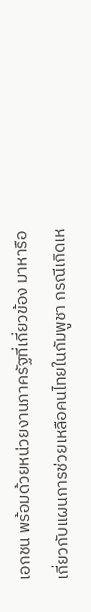เอกชน พร้อมด้วยหน่วยงานภาครัฐที่เกี่ยวข้อง มาหารือเกี่ยวกับแผนการช่วยเหลือคนไทยในกัมพูชา กรณีเกิดเห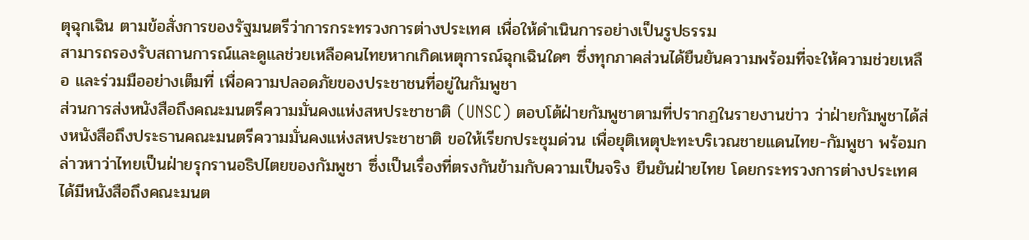ตุฉุกเฉิน ตามข้อสั่งการของรัฐมนตรีว่าการกระทรวงการต่างประเทศ เพื่อให้ดำเนินการอย่างเป็นรูปธรรม
สามารถรองรับสถานการณ์และดูแลช่วยเหลือคนไทยหากเกิดเหตุการณ์ฉุกเฉินใดๆ ซึ่งทุกภาคส่วนได้ยืนยันความพร้อมที่จะให้ความช่วยเหลือ และร่วมมืออย่างเต็มที่ เพื่อความปลอดภัยของประชาชนที่อยู่ในกัมพูชา
ส่วนการส่งหนังสือถึงคณะมนตรีความมั่นคงแห่งสหประชาชาติ (UNSC) ตอบโต้ฝ่ายกัมพูชาตามที่ปรากฏในรายงานข่าว ว่าฝ่ายกัมพูชาได้ส่งหนังสือถึงประธานคณะมนตรีความมั่นคงแห่งสหประชาชาติ ขอให้เรียกประชุมด่วน เพื่อยุติเหตุปะทะบริเวณชายแดนไทย-กัมพูชา พร้อมกล่าวหาว่าไทยเป็นฝ่ายรุกรานอธิปไตยของกัมพูชา ซึ่งเป็นเรื่องที่ตรงกันข้ามกับความเป็นจริง ยืนยันฝ่ายไทย โดยกระทรวงการต่างประเทศ ได้มีหนังสือถึงคณะมนต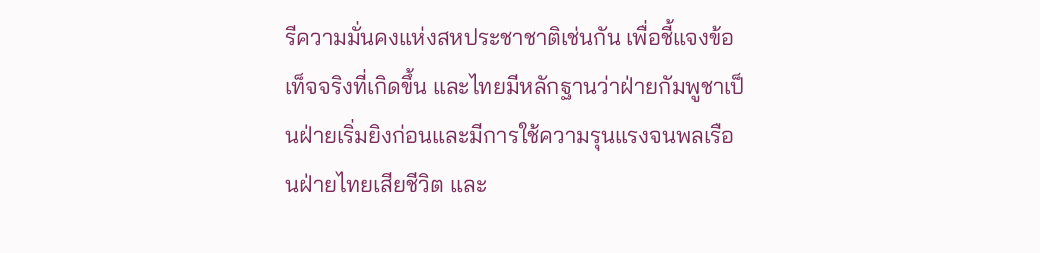รีความมั่นคงแห่งสหประชาชาติเช่นกัน เพื่อชี้แจงข้อเท็จจริงที่เกิดขึ้น และไทยมีหลักฐานว่าฝ่ายกัมพูชาเป็นฝ่ายเริ่มยิงก่อนและมีการใช้ความรุนแรงจนพลเรือนฝ่ายไทยเสียชีวิต และ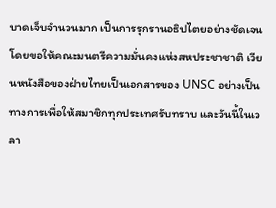บาดเจ็บจำนวนมาก เป็นการรุกรานอธิปไตยอย่างชัดเจน
โดยขอให้คณะมนตรีความมั่นคงแห่งสหประชาชาติ เวียนหนังสือของฝ่ายไทยเป็นเอกสารของ UNSC อย่างเป็นทางการเพื่อให้สมาชิกทุกประเทศรับทราบ และวันนี้ในเวลา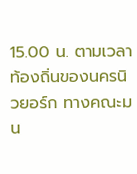15.00 น. ตามเวลาท้องถิ่นของนครนิวยอร์ก ทางคณะมน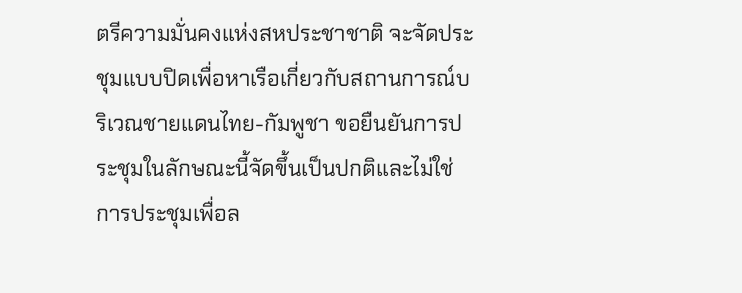ตรีความมั่นคงแห่งสหประชาชาติ จะจัดประชุมแบบปิดเพื่อหาเรือเกี่ยวกับสถานการณ์บริเวณชายแดนไทย-กัมพูชา ขอยืนยันการประชุมในลักษณะนี้จัดขึ้นเป็นปกติและไม่ใช่การประชุมเพื่อล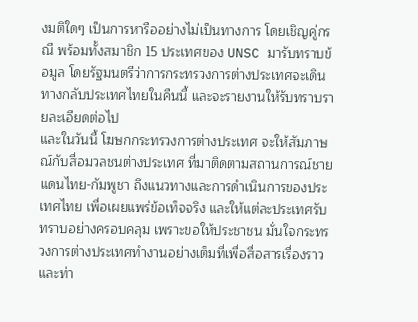งมติใดๆ เป็นการหารืออย่างไม่เป็นทางการ โดยเชิญคู่กรณี พร้อมทั้งสมาชิก 15 ประเทศของ UNSC มารับทราบข้อมูล โดยรัฐมนตรีว่าการกระทรวงการต่างประเทศจะเดินทางกลับประเทศไทยในคืนนี้ และจะรายงานให้รับทราบรายละเอียดต่อไป
และในวันนี้ โฆษกกระทรวงการต่างประเทศ จะให้สัมภาษณ์กับสื่อมวลชนต่างประเทศ ที่มาติดตามสถานการณ์ชายแดนไทย-กัมพูชา ถึงแนวทางและการดำเนินการของประเทศไทย เพื่อเผยแพร่ข้อเท็จจริง และให้แต่ละประเทศรับทราบอย่างครอบคลุม เพราะขอให้ประชาชน มั่นใจกระทรวงการต่างประเทศทำงานอย่างเต็มที่เพื่อสื่อสารเรื่องราวและท่า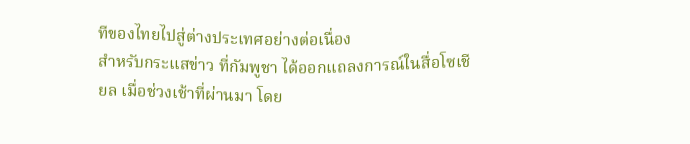ทีของไทยไปสู่ต่างประเทศอย่างต่อเนื่อง
สำหรับกระแสข่าว ที่กัมพูชา ได้ออกแถลงการณ์ในสื่อโซเชียล เมื่อช่วงเช้าที่ผ่านมา โดย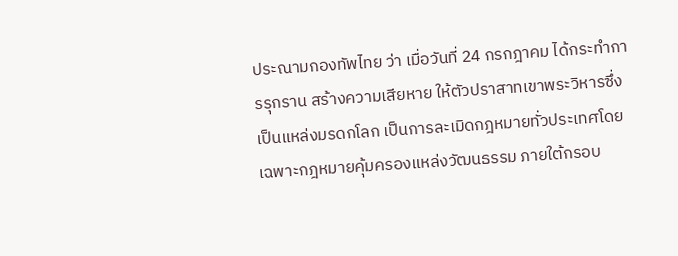ประณามกองทัพไทย ว่า เมื่อวันที่ 24 กรกฎาคม ได้กระทำการรุกราน สร้างความเสียหาย ให้ตัวปราสาทเขาพระวิหารซึ่งเป็นแหล่งมรดกโลก เป็นการละเมิดกฎหมายทั่วประเทศโดยเฉพาะกฎหมายคุ้มครองแหล่งวัฒนธรรม ภายใต้กรอบ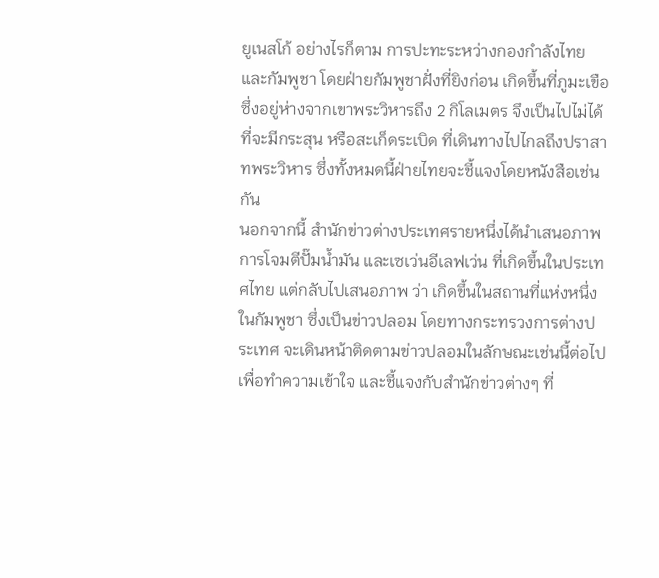ยูเนสโก้ อย่างไรก็ตาม การปะทะระหว่างกองกำลังไทย และกัมพูชา โดยฝ่ายกัมพูชาฝั่งที่ยิงก่อน เกิดขึ้นที่ภูมะเขือซึ่งอยู่ห่างจากเขาพระวิหารถึง 2 กิโลเมตร จึงเป็นไปไม่ได้ที่จะมีกระสุน หรือสะเก็ดระเบิด ที่เดินทางไปไกลถึงปราสาทพระวิหาร ซึ่งทั้งหมดนี้ฝ่ายไทยจะชี้แจงโดยหนังสือเช่นกัน
นอกจากนี้ สำนักข่าวต่างประเทศรายหนึ่งได้นำเสนอภาพการโจมตีปั๊มน้ำมัน และเซเว่นอีเลฟเว่น ที่เกิดขึ้นในประเทศไทย แต่กลับไปเสนอภาพ ว่า เกิดขึ้นในสถานที่แห่งหนึ่งในกัมพูชา ซึ่งเป็นข่าวปลอม โดยทางกระทรวงการต่างประเทศ จะเดินหน้าติดตามข่าวปลอมในลักษณะเช่นนี้ต่อไปเพื่อทำความเข้าใจ และชี้แจงกับสำนักข่าวต่างๆ ที่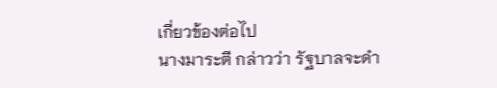เกี่ยวข้องต่อไป
นางมาระตี กล่าวว่า รัฐบาลจะดำ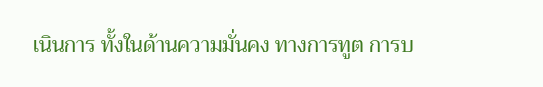เนินการ ทั้งในด้านความมั่นคง ทางการทูต การบ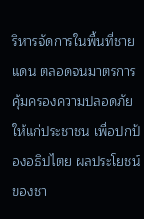ริหารจัดการในพื้นที่ชายแดน ตลอดจนมาตรการคุ้มครองความปลอดภัยให้แก่ประชาชน เพื่อปกป้องอธิปไตย ผลประโยชน์ของชา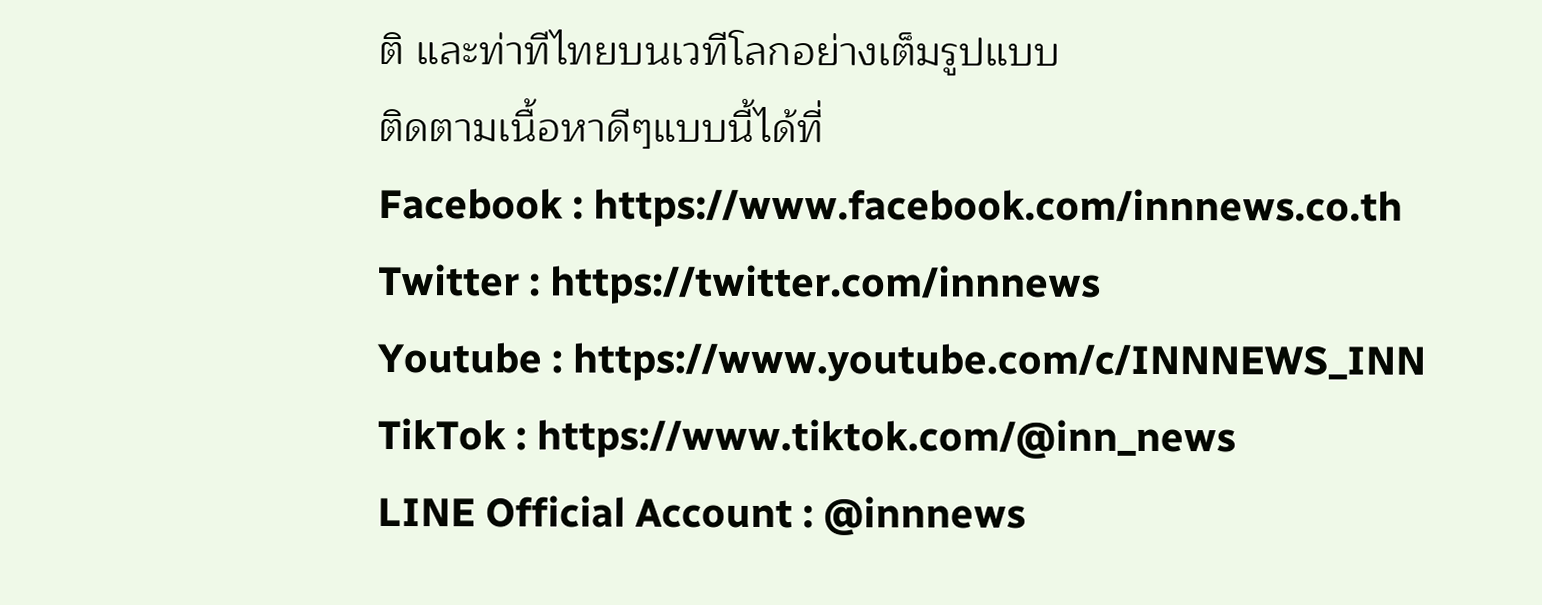ติ และท่าทีไทยบนเวทีโลกอย่างเต็มรูปแบบ
ติดตามเนื้อหาดีๆแบบนี้ได้ที่
Facebook : https://www.facebook.com/innnews.co.th
Twitter : https://twitter.com/innnews
Youtube : https://www.youtube.com/c/INNNEWS_INN
TikTok : https://www.tiktok.com/@inn_news
LINE Official Account : @innnews